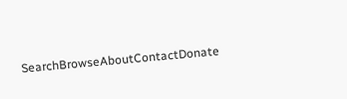SearchBrowseAboutContactDonate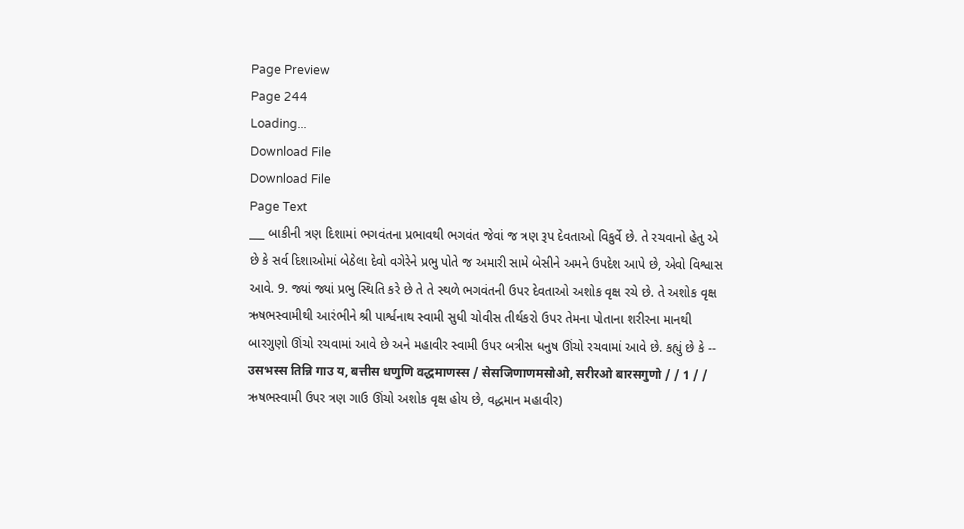Page Preview
Page 244
Loading...
Download File
Download File
Page Text
___ બાકીની ત્રણ દિશામાં ભગવંતના પ્રભાવથી ભગવંત જેવાં જ ત્રણ રૂપ દેવતાઓ વિકુર્વે છે. તે રચવાનો હેતુ એ છે કે સર્વ દિશાઓમાં બેઠેલા દેવો વગેરેને પ્રભુ પોતે જ અમારી સામે બેસીને અમને ઉપદેશ આપે છે, એવો વિશ્વાસ આવે. 9. જ્યાં જ્યાં પ્રભુ સ્થિતિ કરે છે તે તે સ્થળે ભગવંતની ઉપર દેવતાઓ અશોક વૃક્ષ રચે છે. તે અશોક વૃક્ષ ઋષભસ્વામીથી આરંભીને શ્રી પાર્શ્વનાથ સ્વામી સુધી ચોવીસ તીર્થકરો ઉપર તેમના પોતાના શરીરના માનથી બારગુણો ઊંચો રચવામાં આવે છે અને મહાવીર સ્વામી ઉપર બત્રીસ ધનુષ ઊંચો રચવામાં આવે છે. કહ્યું છે કે -- उसभस्स तिन्नि गाउ य, बत्तीस धणुणि वद्धमाणस्स / सेसजिणाणमसोओ, सरीरओ बारसगुणो / / 1 / / ઋષભસ્વામી ઉપર ત્રણ ગાઉ ઊંચો અશોક વૃક્ષ હોય છે, વદ્ધમાન મહાવીર)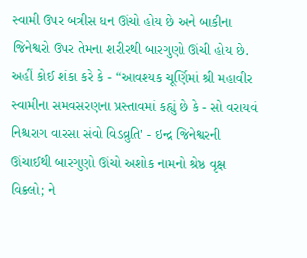સ્વામી ઉપર બત્રીસ ધન ઊંચો હોય છે અને બાકીના જિનેશ્વરો ઉપર તેમના શરીરથી બારગુણો ઊંચી હોય છે. અહીં કોઈ શંકા કરે કે - “આવશ્યક ચૂર્ણિમાં શ્રી મહાવીર સ્વામીના સમવસરણના પ્રસ્તાવમાં કહ્યું છે કે - સો વરાયવં નિશ્ચરાગ વારસા સંવો વિડવ્રુતિ' - ઇન્દ્ર જિનેશ્વરની ઊંચાઈથી બારગુણો ઊંચો અશોક નામનો શ્રેષ્ઠ વૃક્ષ વિક્ર્લો; ને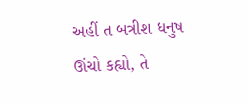અહીં ત બત્રીશ ધનુષ ઊંચો કહ્યો, તે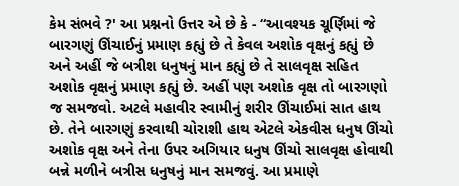કેમ સંભવે ?' આ પ્રશ્નનો ઉત્તર એ છે કે - “આવશ્યક ચૂર્ણિમાં જે બારગણું ઊંચાઈનું પ્રમાણ કહ્યું છે તે કેવલ અશોક વૃક્ષનું કહ્યું છે અને અહીં જે બત્રીશ ધનુષનું માન કહ્યું છે તે સાલવૃક્ષ સહિત અશોક વૃક્ષનું પ્રમાણ કહ્યું છે. અહીં પણ અશોક વૃક્ષ તો બારગણો જ સમજવો. અટલે મહાવીર સ્વામીનું શરીર ઊંચાઈમાં સાત હાથ છે. તેને બારગણું કરવાથી ચોરાશી હાથ એટલે એકવીસ ધનુષ ઊંચો અશોક વૃક્ષ અને તેના ઉપર અગિયાર ધનુષ ઊંચો સાલવૃક્ષ હોવાથી બન્ને મળીને બત્રીસ ધનુષનું માન સમજવું. આ પ્રમાણે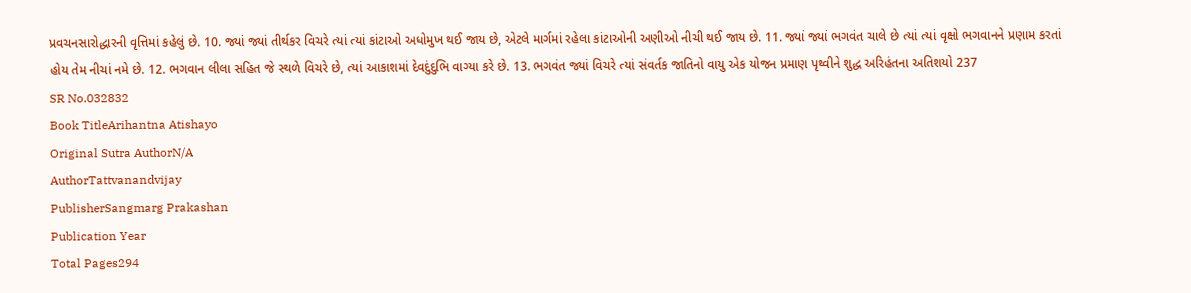પ્રવચનસારોદ્ધારની વૃત્તિમાં કહેલું છે. 10. જ્યાં જ્યાં તીર્થકર વિચરે ત્યાં ત્યાં કાંટાઓ અધોમુખ થઈ જાય છે, એટલે માર્ગમાં રહેલા કાંટાઓની અણીઓ નીચી થઈ જાય છે. 11. જ્યાં જ્યાં ભગવંત ચાલે છે ત્યાં ત્યાં વૃક્ષો ભગવાનને પ્રણામ કરતાં હોય તેમ નીચાં નમે છે. 12. ભગવાન લીલા સહિત જે સ્થળે વિચરે છે, ત્યાં આકાશમાં દેવદુંદુભિ વાગ્યા કરે છે. 13. ભગવંત જ્યાં વિચરે ત્યાં સંવર્તક જાતિનો વાયુ એક યોજન પ્રમાણ પૃથ્વીને શુદ્ધ અરિહંતના અતિશયો 237
SR No.032832
Book TitleArihantna Atishayo
Original Sutra AuthorN/A
AuthorTattvanandvijay
PublisherSangmarg Prakashan
Publication Year
Total Pages294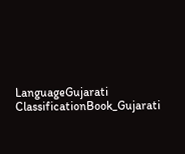LanguageGujarati
ClassificationBook_Gujarati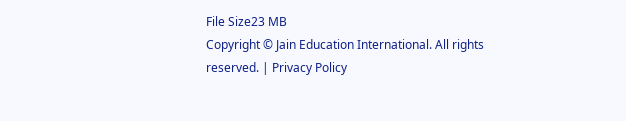File Size23 MB
Copyright © Jain Education International. All rights reserved. | Privacy Policy